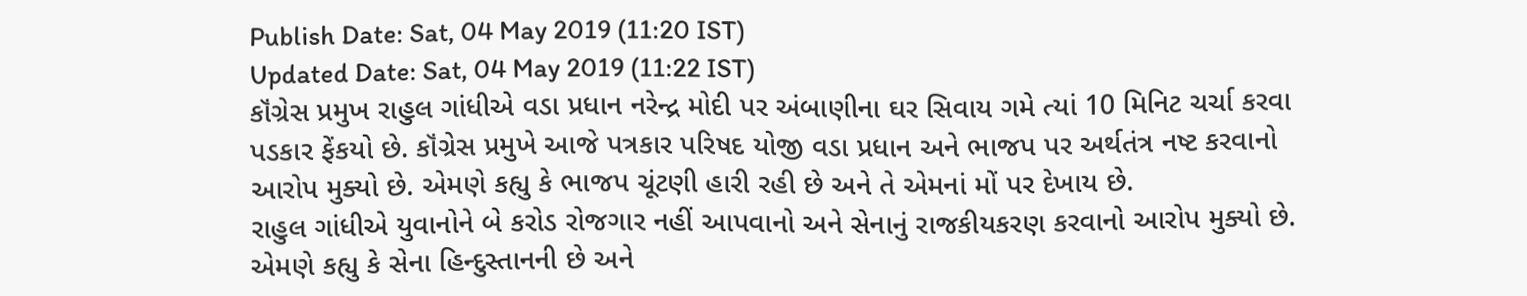Publish Date: Sat, 04 May 2019 (11:20 IST)
Updated Date: Sat, 04 May 2019 (11:22 IST)
કૉંગ્રેસ પ્રમુખ રાહુલ ગાંધીએ વડા પ્રધાન નરેન્દ્ર મોદી પર અંબાણીના ઘર સિવાય ગમે ત્યાં 10 મિનિટ ચર્ચા કરવા પડકાર ફેંકયો છે. કૉંગ્રેસ પ્રમુખે આજે પત્રકાર પરિષદ યોજી વડા પ્રધાન અને ભાજપ પર અર્થતંત્ર નષ્ટ કરવાનો આરોપ મુક્યો છે. એમણે કહ્યુ કે ભાજપ ચૂંટણી હારી રહી છે અને તે એમનાં મોં પર દેખાય છે.
રાહુલ ગાંધીએ યુવાનોને બે કરોડ રોજગાર નહીં આપવાનો અને સેનાનું રાજકીયકરણ કરવાનો આરોપ મુક્યો છે. એમણે કહ્યુ કે સેના હિન્દુસ્તાનની છે અને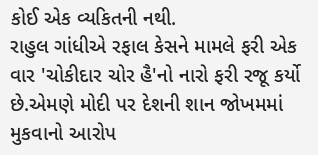કોઈ એક વ્યકિતની નથી.
રાહુલ ગાંધીએ રફાલ કેસને મામલે ફરી એક વાર 'ચોકીદાર ચોર હૈ'નો નારો ફરી રજૂ કર્યો છે.એમણે મોદી પર દેશની શાન જોખમમાં મુકવાનો આરોપ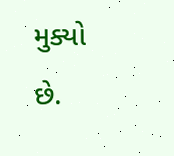મુક્યો છે.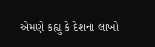એમણે કહ્યુ કે દેશના લાખો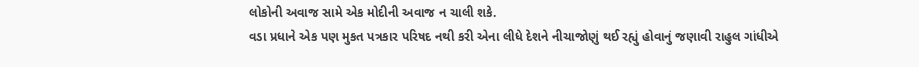લોકોની અવાજ સામે એક મોદીની અવાજ ન ચાલી શકે.
વડા પ્રધાને એક પણ મુકત પત્રકાર પરિષદ નથી કરી એના લીધે દેશને નીચાજોણું થઈ રહ્યું હોવાનું જણાવી રાહુલ ગાંધીએ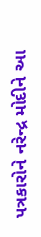પત્રકારોને નરેન્દ્ર મોદીને આ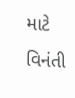માટે વિનંતી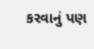કરવાનું પણ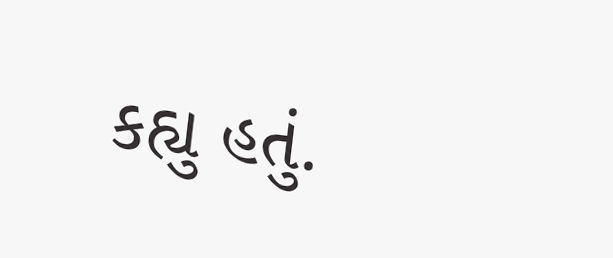કહ્યુ હતું.